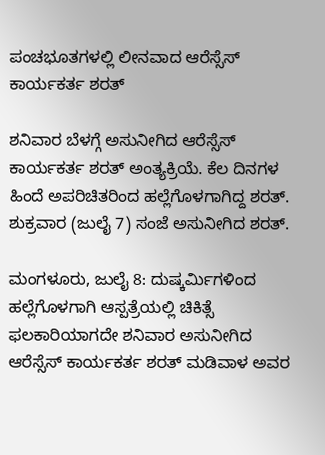ಪಂಚಭೂತಗಳಲ್ಲಿ ಲೀನವಾದ ಆರೆಸ್ಸೆಸ್ ಕಾರ್ಯಕರ್ತ ಶರತ್

ಶನಿವಾರ ಬೆಳಗ್ಗೆ ಅಸುನೀಗಿದ ಆರೆಸ್ಸೆಸ್ ಕಾರ್ಯಕರ್ತ ಶರತ್ ಅಂತ್ಯಕ್ರಿಯೆ. ಕೆಲ ದಿನಗಳ ಹಿಂದೆ ಅಪರಿಚಿತರಿಂದ ಹಲ್ಲೆಗೊಳಗಾಗಿದ್ದ ಶರತ್. ಶುಕ್ರವಾರ (ಜುಲೈ 7) ಸಂಜೆ ಅಸುನೀಗಿದ ಶರತ್.

ಮಂಗಳೂರು, ಜುಲೈ 8: ದುಷ್ಕರ್ಮಿಗಳಿಂದ ಹಲ್ಲೆಗೊಳಗಾಗಿ ಆಸ್ಪತ್ರೆಯಲ್ಲಿ ಚಿಕಿತ್ಸೆ ಫಲಕಾರಿಯಾಗದೇ ಶನಿವಾರ ಅಸುನೀಗಿದ ಆರೆಸ್ಸೆಸ್ ಕಾರ್ಯಕರ್ತ ಶರತ್ ಮಡಿವಾಳ ಅವರ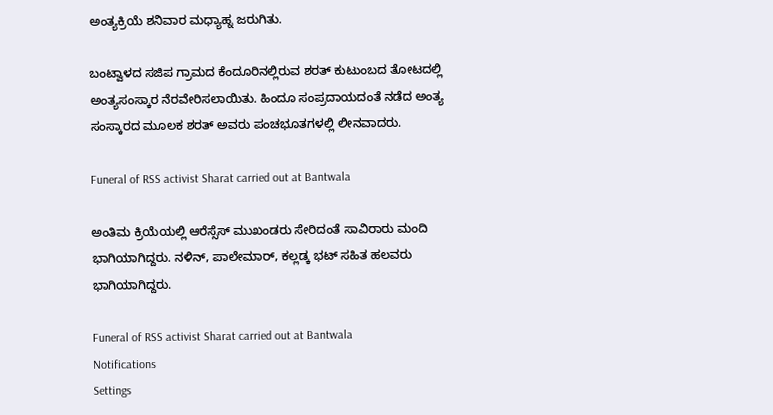ಅಂತ್ಯಕ್ರಿಯೆ ಶನಿವಾರ ಮಧ್ಯಾಹ್ನ ಜರುಗಿತು.

ಬಂಟ್ವಾಳದ ಸಜಿಪ ಗ್ರಾಮದ ಕೆಂದೂರಿನಲ್ಲಿರುವ ಶರತ್ ಕುಟುಂಬದ ತೋಟದಲ್ಲಿ ಅಂತ್ಯಸಂಸ್ಕಾರ ನೆರವೇರಿಸಲಾಯಿತು. ಹಿಂದೂ ಸಂಪ್ರದಾಯದಂತೆ ನಡೆದ ಅಂತ್ಯ ಸಂಸ್ಕಾರದ ಮೂಲಕ ಶರತ್ ಅವರು ಪಂಚಭೂತಗಳಲ್ಲಿ ಲೀನವಾದರು.

Funeral of RSS activist Sharat carried out at Bantwala

ಅಂತಿಮ ಕ್ರಿಯೆಯಲ್ಲಿ ಆರೆಸ್ಸೆಸ್ ಮುಖಂಡರು ಸೇರಿದಂತೆ ಸಾವಿರಾರು ಮಂದಿ ಭಾಗಿಯಾಗಿದ್ದರು. ನಳಿನ್, ಪಾಲೇಮಾರ್, ಕಲ್ಲಡ್ಕ ಭಟ್ ಸಹಿತ ಹಲವರು ಭಾಗಿಯಾಗಿದ್ದರು.

Funeral of RSS activist Sharat carried out at Bantwala
Notifications
Settings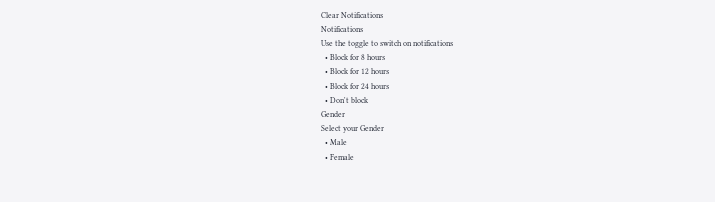Clear Notifications
Notifications
Use the toggle to switch on notifications
  • Block for 8 hours
  • Block for 12 hours
  • Block for 24 hours
  • Don't block
Gender
Select your Gender
  • Male
  • Female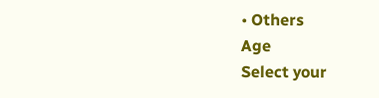• Others
Age
Select your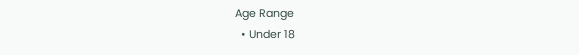Age Range
  • Under 18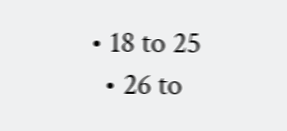• 18 to 25
  • 26 to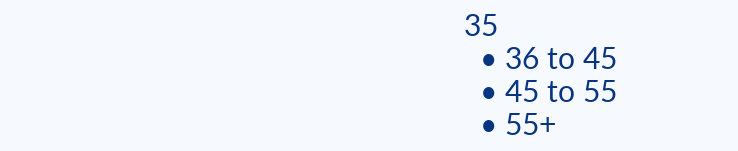35
  • 36 to 45
  • 45 to 55
  • 55+